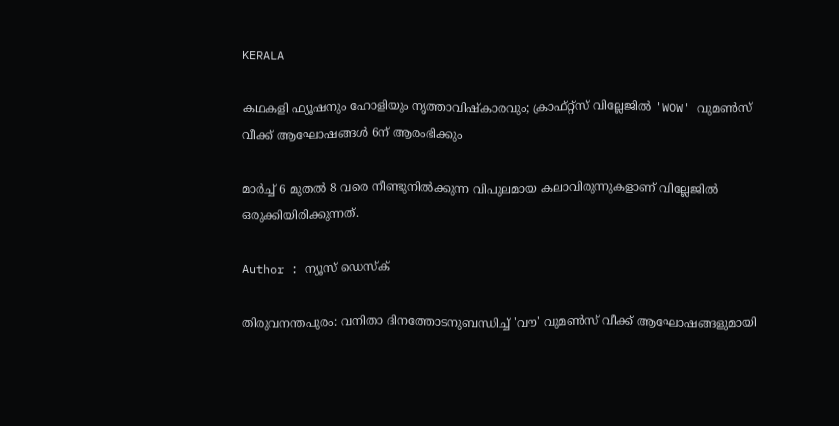KERALA

കഥകളി ഫ്യൂഷനും ഹോളിയും നൃത്താവിഷ്കാരവും; ക്രാഫ്റ്റ്‌സ് വില്ലേജിൽ 'WOW' വുമൺസ് വീക്ക് ആഘോഷങ്ങൾ 6ന് ആരംഭിക്കും

മാർച്ച് 6 മുതൽ 8 വരെ നീണ്ടുനിൽക്കുന്ന വിപുലമായ കലാവിരുന്നുകളാണ് വില്ലേജിൽ ഒരുക്കിയിരിക്കുന്നത്.

Author : ന്യൂസ് ഡെസ്ക്

തിരുവനന്തപുരം: വനിതാ ദിനത്തോടനുബന്ധിച്ച് 'വൗ' വുമൺസ് വീക്ക് ആഘോഷങ്ങളുമായി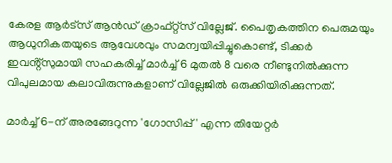കേരള ആർട്‌സ് ആൻഡ് ക്രാഫ്റ്റ്‌സ് വില്ലേജ്. പൈതൃകത്തിന പെരുമയും ആധുനികതയുടെ ആവേശവും സമന്വയിപ്പിച്ചുകൊണ്ട്, ടിക്കർ ഇവൻ്റ്സുമായി സഹകരിച്ച് മാർച്ച് 6 മുതൽ 8 വരെ നീണ്ടുനിൽക്കുന്ന വിപുലമായ കലാവിരുന്നുകളാണ് വില്ലേജിൽ ഒരുക്കിയിരിക്കുന്നത്.

മാർച്ച് 6-ന് അരങ്ങേറുന്ന 'ഗോസിപ്പ്' എന്ന തിയേറ്റർ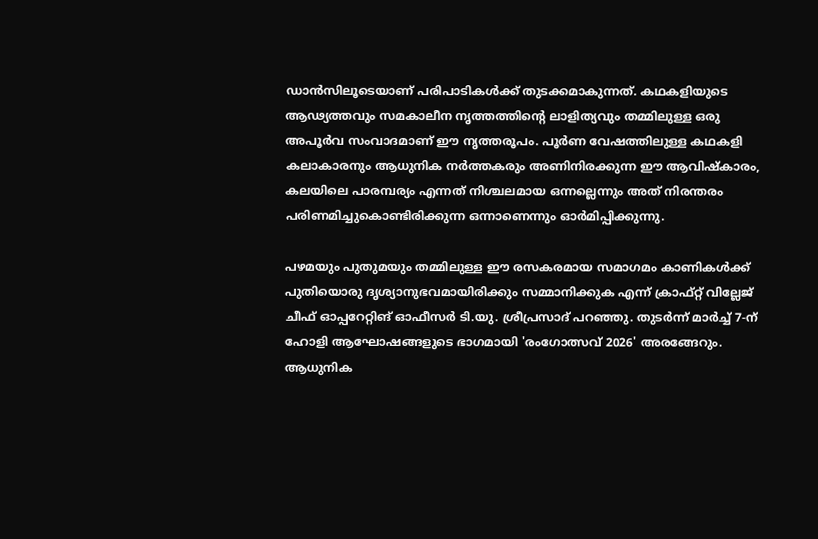ഡാൻസിലൂടെയാണ് പരിപാടികൾക്ക് തുടക്കമാകുന്നത്. കഥകളിയുടെ ആഢ്യത്തവും സമകാലീന നൃത്തത്തിൻ്റെ ലാളിത്യവും തമ്മിലുള്ള ഒരു അപൂർവ സംവാദമാണ് ഈ നൃത്തരൂപം. പൂർണ വേഷത്തിലുള്ള കഥകളി കലാകാരനും ആധുനിക നർത്തകരും അണിനിരക്കുന്ന ഈ ആവിഷ്കാരം, കലയിലെ പാരമ്പര്യം എന്നത് നിശ്ചലമായ ഒന്നല്ലെന്നും അത് നിരന്തരം പരിണമിച്ചുകൊണ്ടിരിക്കുന്ന ഒന്നാണെന്നും ഓർമിപ്പിക്കുന്നു.

പഴമയും പുതുമയും തമ്മിലുള്ള ഈ രസകരമായ സമാഗമം കാണികൾക്ക് പുതിയൊരു ദൃശ്യാനുഭവമായിരിക്കും സമ്മാനിക്കുക എന്ന് ക്രാഫ്റ്റ് വില്ലേജ് ചീഫ് ഓപ്പറേറ്റിങ് ഓഫീസ‍ർ ടി.യു. ശ്രീപ്രസാദ് പറഞ്ഞു. തുടർന്ന് മാർച്ച് 7-ന് ഹോളി ആഘോഷങ്ങളുടെ ഭാഗമായി 'രംഗോത്സവ് 2026' അരങ്ങേറും. ആധുനിക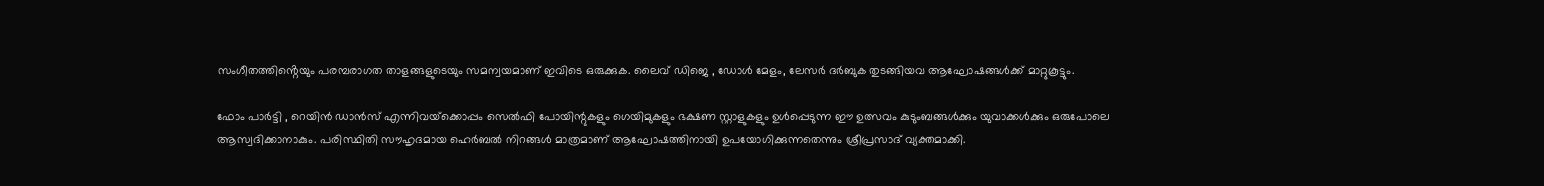സംഗീതത്തിൻ്റെയും പരമ്പരാഗത താളങ്ങളുടെയും സമന്വയമാണ് ഇവിടെ ഒരുക്കുക. ലൈവ് ഡിജെ , ഡോൾ മേളം, ലേസർ ദർബുക തുടങ്ങിയവ ആഘോഷങ്ങൾക്ക് മാറ്റുകൂട്ടും.

ഫോം പാർട്ടി , റെയിൻ ഡാൻസ് എന്നിവയ്‌ക്കൊപ്പം സെൽഫി പോയിന്റുകളും ഗെയിമുകളും ഭക്ഷണ സ്റ്റാളുകളും ഉൾപ്പെടുന്ന ഈ ഉത്സവം കുടുംബങ്ങൾക്കും യുവാക്കൾക്കും ഒരുപോലെ ആസ്വദിക്കാനാകും. പരിസ്ഥിതി സൗഹൃദമായ ഹെർബൽ നിറങ്ങൾ മാത്രമാണ് ആഘോഷത്തിനായി ഉപയോഗിക്കുന്നതെന്നും ശ്രീപ്രസാദ് വ്യക്തമാക്കി.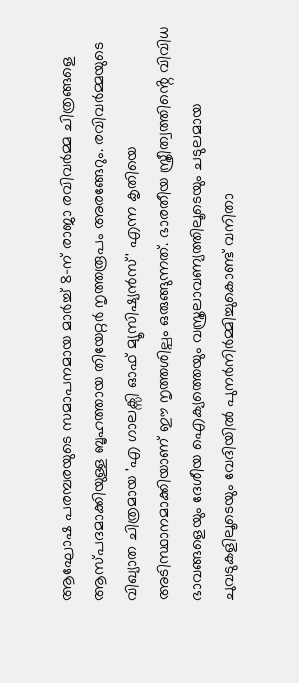ആഘോഷ പരമ്പരയുടെ സമാപനമായ മാർച്ച് 8-ന് രാജാ രവിവർമ്മ ചിത്രങ്ങളെ ആസ്പദമാക്കിയുള്ള ബൃഹത്തായ തിയേറ്റർ നൃത്തരൂപം അരങ്ങേറും. രവിവർമ്മയുടെ വിഖ്യാത ചിത്രമായ 'എ ഗാലക്സി ഓഫ് മ്യൂസിഷ്യൻസ്' എന്ന കൃതിയെ അടിസ്ഥാനമാക്കിയാണ് ഈ നൃത്തശില്പം ഒരുങ്ങുന്നത്. ഭാരതീയ സ്ത്രീത്വത്തിൻ്റെ വിവിധ ഭാവങ്ങളെയും ദേശീയ ഐക്യത്തെയും വസ്ത്രലാവണ്യത്തിലൂടെയും ചടുലമായ ചുവടുകളിലൂടെയും വേദിയിൽ പുനർനിർമ്മിച്ചുകൊണ്ട് വനിതാ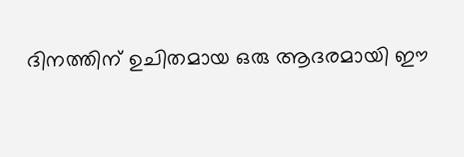ദിനത്തിന് ഉചിതമായ ഒരു ആദരമായി ഈ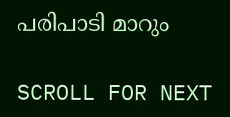പരിപാടി മാറും

SCROLL FOR NEXT